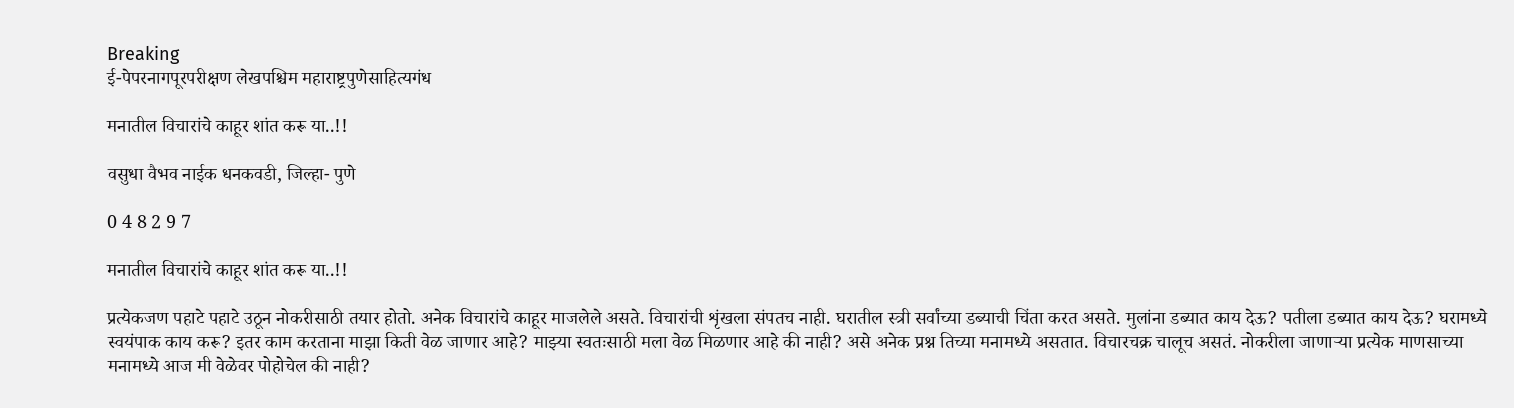Breaking
ई-पेपरनागपूरपरीक्षण लेखपश्चिम महाराष्ट्रपुणेसाहित्यगंध

मनातील विचारांचे काहूर शांत करू या..!!

वसुधा वैभव नाईक धनकवडी, जिल्हा- पुणे

0 4 8 2 9 7

मनातील विचारांचे काहूर शांत करू या..!!

प्रत्येकजण पहाटे पहाटे उठून नोकरीसाठी तयार होतो. अनेक विचारांचे काहूर माजलेले असते. विचारांची शृंखला संपतच नाही. घरातील स्त्री सर्वांच्या डब्याची चिंता करत असते. मुलांना डब्यात काय देऊ? पतीला डब्यात काय देऊ? घरामध्ये स्वयंपाक काय करू? इतर काम करताना माझा किती वेळ जाणार आहे? माझ्या स्वतःसाठी मला वेळ मिळणार आहे की नाही? असे अनेक प्रश्न तिच्या मनामध्ये असतात. विचारचक्र चालूच असतं. नोकरीला जाणाऱ्या प्रत्येक माणसाच्या मनामध्ये आज मी वेळेवर पोहोचेल की नाही?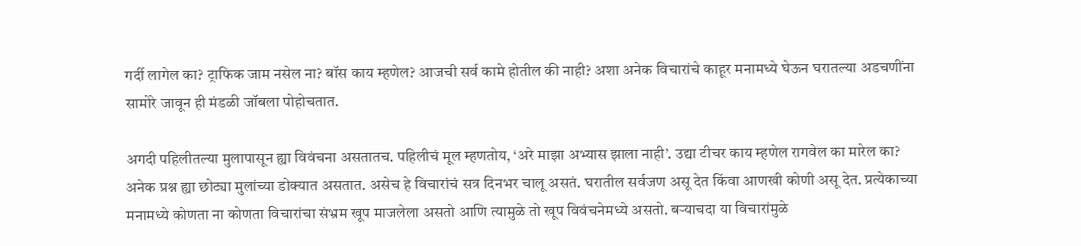गर्दी लागेल का? ट्राफिक जाम नसेल ना? बॉस काय म्हणेल? आजची सर्व कामे होतील की नाही? अशा अनेक विचारांचे काहूर मनामध्ये घेऊन घरातल्या अडचणींना सामोरे जावून ही मंडळी जॉबला पोहोचतात.

अगदी पहिलीतल्या मुलापासून ह्या विवंचना असतातच. पहिलीचं मूल म्हणतोय, ‘अरे माझा अभ्यास झाला नाही’. उद्या टीचर काय म्हणेल रागवेल का मारेल का? अनेक प्रश्न ह्या छोट्या मुलांच्या डोक्यात असतात. असेच हे विचारांचं सत्र दिनभर चालू असतं. घरातील सर्वजण असू देत किंवा आणखी कोणी असू देत. प्रत्येकाच्या मनामध्ये कोणता ना कोणता विचारांचा संभ्रम खूप माजलेला असतो आणि त्यामुळे तो खूप विवंचनेमध्ये असतो. बऱ्याचदा या विचारांमुळे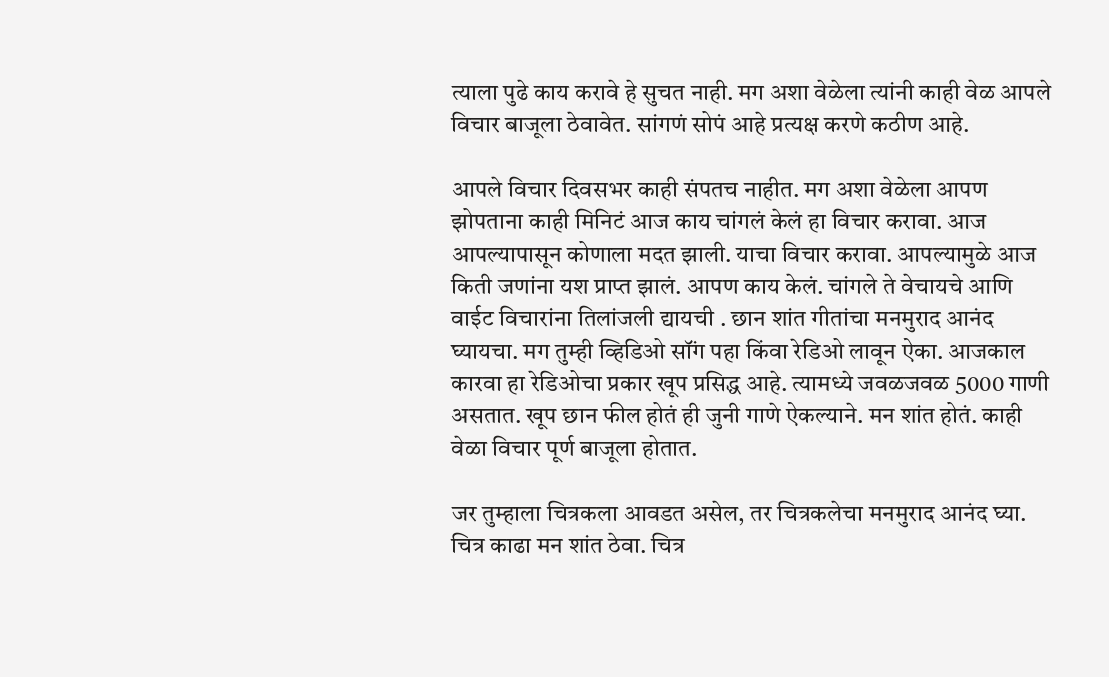त्याला पुढे काय करावे हे सुचत नाही. मग अशा वेळेला त्यांनी काही वेळ आपले विचार बाजूला ठेवावेत. सांगणं सोपं आहे प्रत्यक्ष करणे कठीण आहे.

आपले विचार दिवसभर काही संपतच नाहीत. मग अशा वेळेला आपण झोपताना काही मिनिटं आज काय चांगलं केलं हा विचार करावा. आज आपल्यापासून कोणाला मदत झाली. याचा विचार करावा. आपल्यामुळे आज किती जणांना यश प्राप्त झालं. आपण काय केलं. चांगले ते वेचायचे आणि वाईट विचारांना तिलांजली द्यायची . छान शांत गीतांचा मनमुराद आनंद घ्यायचा. मग तुम्ही व्हिडिओ सॉंग पहा किंवा रेडिओ लावून ऐका. आजकाल कारवा हा रेडिओचा प्रकार खूप प्रसिद्ध आहे. त्यामध्ये जवळजवळ 5000 गाणी असतात. खूप छान फील होतं ही जुनी गाणे ऐकल्याने. मन शांत होतं. काही वेळा विचार पूर्ण बाजूला होतात.

जर तुम्हाला चित्रकला आवडत असेल, तर चित्रकलेचा मनमुराद आनंद घ्या. चित्र काढा मन शांत ठेवा. चित्र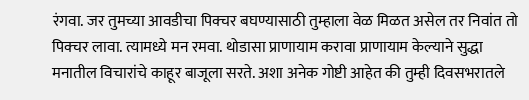रंगवा. जर तुमच्या आवडीचा पिक्चर बघण्यासाठी तुम्हाला वेळ मिळत असेल तर निवांत तो पिक्चर लावा. त्यामध्ये मन रमवा. थोडासा प्राणायाम करावा प्राणायाम केल्याने सुद्धा मनातील विचारांचे काहूर बाजूला सरते. अशा अनेक गोष्टी आहेत की तुम्ही दिवसभरातले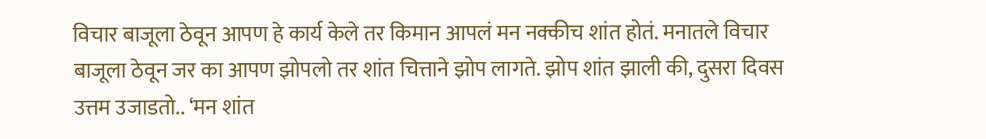विचार बाजूला ठेवून आपण हे कार्य केले तर किमान आपलं मन नक्कीच शांत होतं. मनातले विचार बाजूला ठेवून जर का आपण झोपलो तर शांत चित्ताने झोप लागते. झोप शांत झाली की, दुसरा दिवस उत्तम उजाडतो.. ‘मन शांत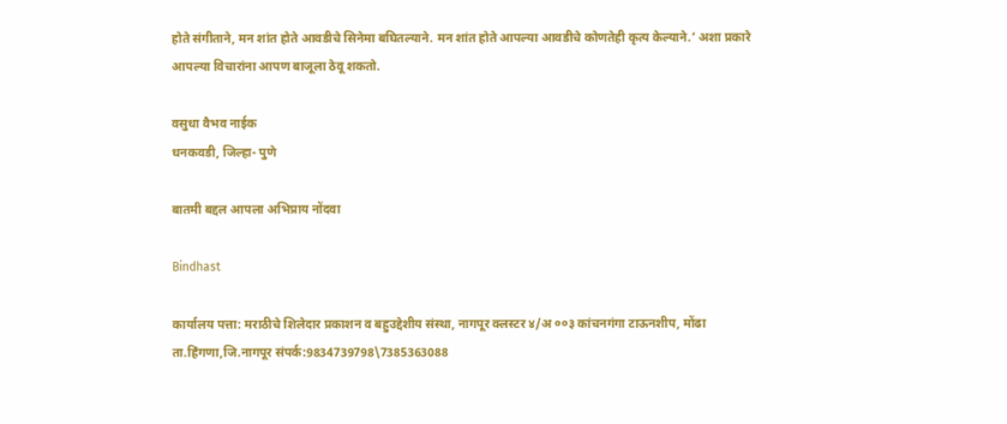होते संगीताने, मन शांत होते आवडीचे सिनेमा बघितल्याने. मन शांत होते आपल्या आवडीचे कोणतेही कृत्य केल्याने.’ अशा प्रकारे आपल्या विचारांना आपण बाजूला ठेवू शकतो.

वसुधा वैभव नाईक
धनकवडी, जिल्हा- पुणे

बातमी बद्दल आपला अभिप्राय नोंदवा

Bindhast

कार्यालय पत्ता: मराठीचे शिलेदार प्रकाशन व बहुउद्देशीय संस्था, नागपूर क्लस्टर ४/अ ००३ कांचनगंगा टाऊनशीप, मोंढा ता.हिंगणा,जि.नागपूर संपर्क:9834739798\7385363088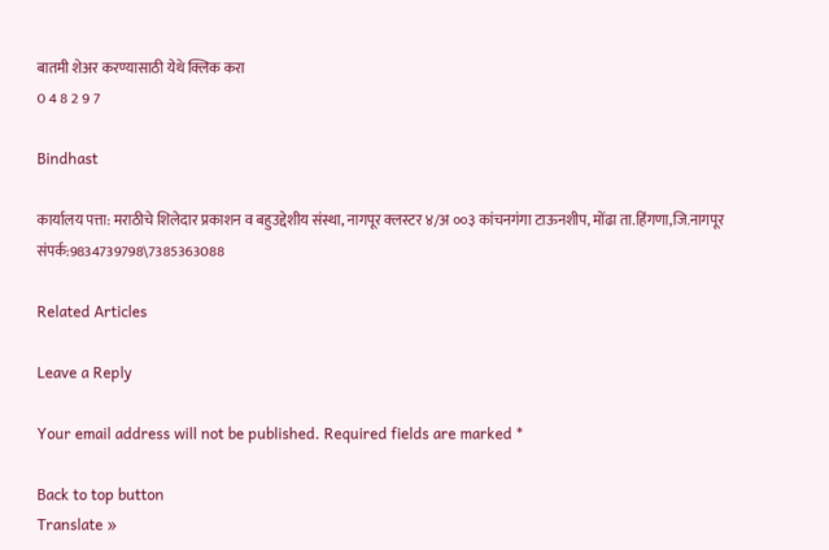बातमी शेअर करण्यासाठी येथे क्लिक करा
0 4 8 2 9 7

Bindhast

कार्यालय पत्ता: मराठीचे शिलेदार प्रकाशन व बहुउद्देशीय संस्था, नागपूर क्लस्टर ४/अ ००३ कांचनगंगा टाऊनशीप, मोंढा ता.हिंगणा,जि.नागपूर संपर्क:9834739798\7385363088

Related Articles

Leave a Reply

Your email address will not be published. Required fields are marked *

Back to top button
Translate »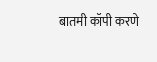बातमी कॉपी करणे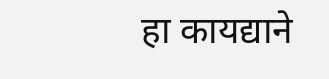हा कायद्याने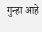गुन्हा आहे